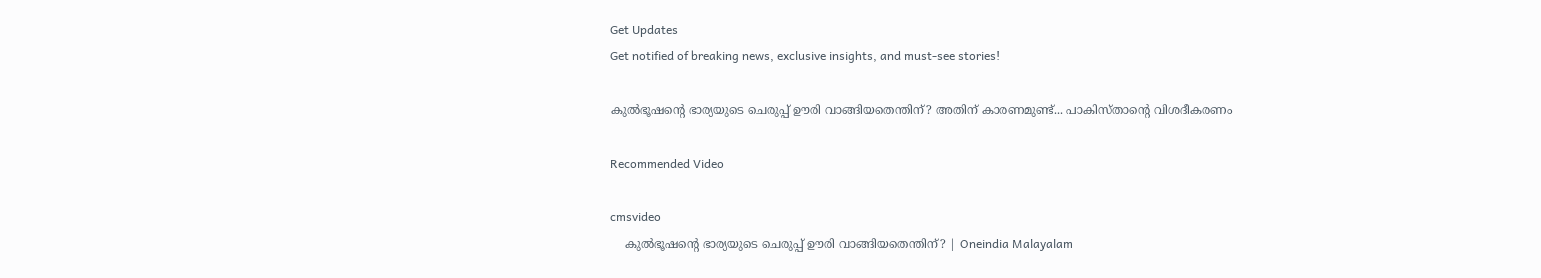Get Updates
Get notified of breaking news, exclusive insights, and must-see stories!

കുൽഭൂഷന്റെ ഭാര്യയുടെ ചെരുപ്പ് ഊരി വാങ്ങിയതെന്തിന്? അതിന് കാരണമുണ്ട്... പാകിസ്താന്റെ വിശദീകരണം

Recommended Video

cmsvideo
    കുൽഭൂഷന്റെ ഭാര്യയുടെ ചെരുപ്പ് ഊരി വാങ്ങിയതെന്തിന്? | Oneindia Malayalam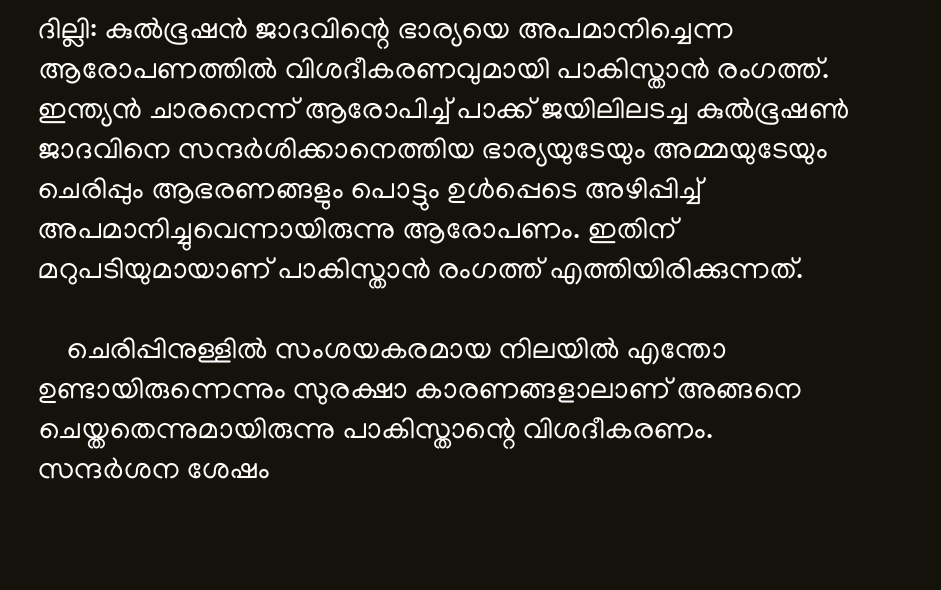ദില്ലി: കുൽഭൂഷൻ ജാദവിന്റെ ഭാര്യയെ അപമാനിച്ചെന്ന ആരോപണത്തിൽ വിശദീകരണവുമായി പാകിസ്താൻ രംഗത്ത്. ഇന്ത്യൻ ചാരനെന്ന് ആരോപിച്ച് പാക്ക് ജയിലിലടച്ച കുല്‍ഭൂഷണ്‍ ജാദവിനെ സന്ദര്‍ശിക്കാനെത്തിയ ഭാര്യയുടേയും അമ്മയുടേയും ചെരിപ്പും ആഭരണങ്ങളും പൊട്ടും ഉള്‍പ്പെടെ അഴിപ്പിച്ച് അപമാനിച്ചുവെന്നായിരുന്നു ആരോപണം. ഇതിന് മറുപടിയുമായാണ് പാകിസ്താൻ രംഗത്ത് എത്തിയിരിക്കുന്നത്.

    ചെരിപ്പിനുള്ളിൽ സംശയകരമായ നിലയില്‍ എന്തോ ഉണ്ടായിരുന്നെന്നും സുരക്ഷാ കാരണങ്ങളാലാണ് അങ്ങനെ ചെയ്തതെന്നുമായിരുന്നു പാകിസ്താന്റെ വിശദീകരണം. സന്ദര്‍ശന ശേഷം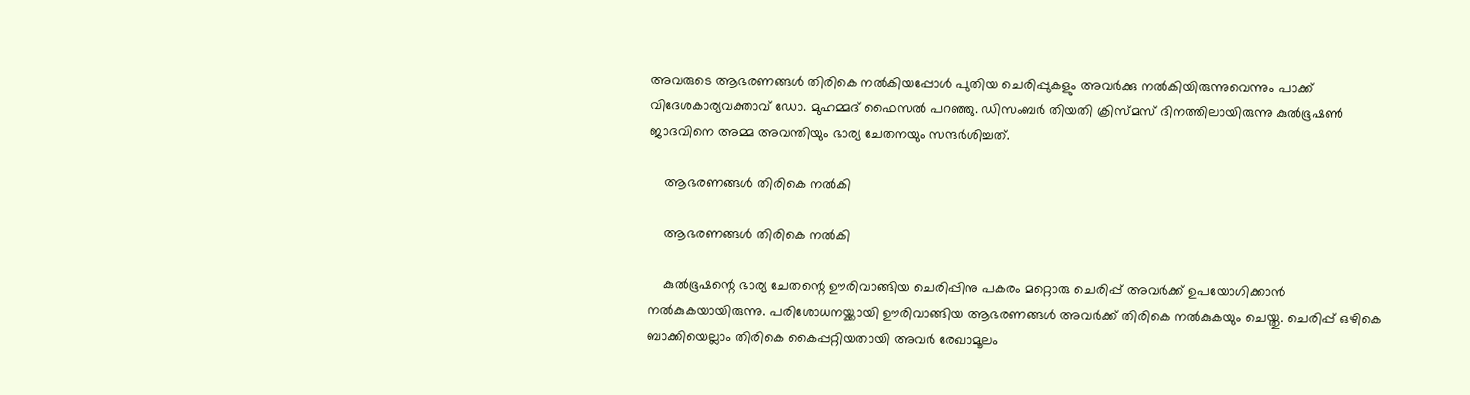അവരുടെ ആഭരണങ്ങള്‍ തിരികെ നല്‍കിയപ്പോള്‍ പുതിയ ചെരിപ്പുകളും അവര്‍ക്കു നല്‍കിയിരുന്നുവെന്നും പാക്ക് വിദേശകാര്യവക്താവ് ഡോ. മുഹമ്മദ് ഫൈസല്‍ പറഞ്ഞു. ഡിസംബര്‍ തിയതി ക്രിസ്മസ് ദിനത്തിലായിരുന്നു കുല്‍ഭൂഷണ്‍ ജാദവിനെ അമ്മ അവന്തിയും ഭാര്യ ചേതനയും സന്ദര്‍ശിച്ചത്.

    ആഭരണങ്ങൾ തിരികെ നൽകി

    ആഭരണങ്ങൾ തിരികെ നൽകി

    കുല്‍ഭൂഷന്റെ ഭാര്യ ചേതന്റെ ഊരിവാങ്ങിയ ചെരിപ്പിനു പകരം മറ്റൊരു ചെരിപ്പ് അവര്‍ക്ക് ഉപയോഗിക്കാന്‍ നല്‍കുകയായിരുന്നു. പരിശോധനയ്ക്കായി ഊരിവാങ്ങിയ ആഭരണങ്ങള്‍ അവര്‍ക്ക് തിരികെ നല്‍കുകയും ചെയ്തു. ചെരിപ്പ് ഒഴികെ ബാക്കിയെല്ലാം തിരികെ കൈപ്പറ്റിയതായി അവര്‍ രേഖാമൂലം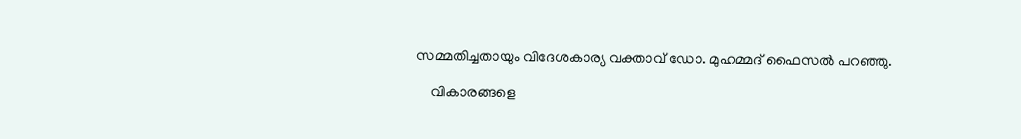സമ്മതിച്ചതായും വിദേശകാര്യ വക്താവ് ഡോ. മുഹമ്മദ് ഫൈസൽ പറഞ്ഞു.

    വികാരങ്ങളെ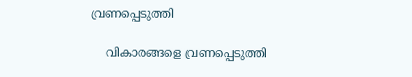വ്രണപ്പെടുത്തി

    വികാരങ്ങളെ വ്രണപ്പെടുത്തി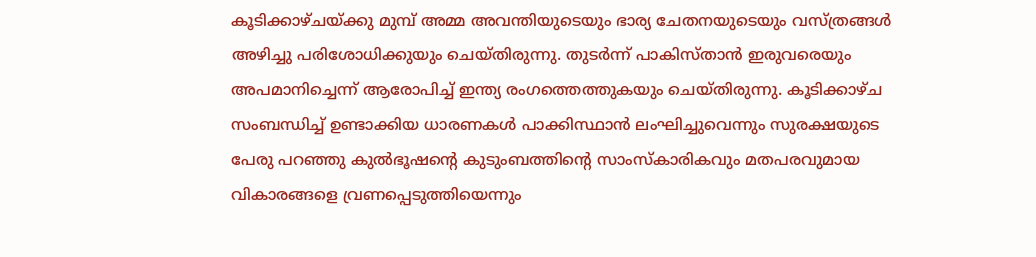കൂടിക്കാഴ്ചയ്ക്കു മുമ്പ് അമ്മ അവന്തിയുടെയും ഭാര്യ ചേതനയുടെയും വസ്ത്രങ്ങള്‍ അഴിച്ചു പരിശോധിക്കുയും ചെയ്തിരുന്നു. തുടര്‍ന്ന് പാകിസ്താൻ ഇരുവരെയും അപമാനിച്ചെന്ന് ആരോപിച്ച് ഇന്ത്യ രംഗത്തെത്തുകയും ചെയ്തിരുന്നു. കൂടിക്കാഴ്ച സംബന്ധിച്ച് ഉണ്ടാക്കിയ ധാരണകള്‍ പാക്കിസ്ഥാന്‍ ലംഘിച്ചുവെന്നും സുരക്ഷയുടെ പേരു പറഞ്ഞു കുല്‍ഭൂഷന്റെ കുടുംബത്തിന്റെ സാംസ്‌കാരികവും മതപരവുമായ വികാരങ്ങളെ വ്രണപ്പെടുത്തിയെന്നും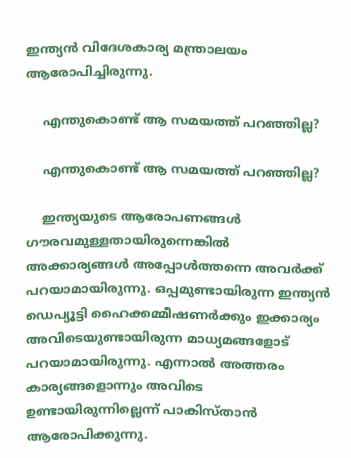ഇന്ത്യന്‍ വിദേശകാര്യ മന്ത്രാലയം ആരോപിച്ചിരുന്നു.

    എന്തുകൊണ്ട് ആ സമയത്ത് പറഞ്ഞില്ല?

    എന്തുകൊണ്ട് ആ സമയത്ത് പറഞ്ഞില്ല?

    ഇന്ത്യയുടെ ആരോപണങ്ങള്‍ ഗൗരവമുള്ളതായിരുന്നെങ്കില്‍ അക്കാര്യങ്ങള്‍ അപ്പോള്‍ത്തന്നെ അവര്‍ക്ക് പറയാമായിരുന്നു. ഒപ്പമുണ്ടായിരുന്ന ഇന്ത്യന്‍ ഡെപ്യൂട്ടി ഹൈക്കമ്മീഷണര്‍ക്കും ഇക്കാര്യം അവിടെയുണ്ടായിരുന്ന മാധ്യമങ്ങളോട് പറയാമായിരുന്നു. എന്നാൽ അത്തരം കാര്യങ്ങളൊന്നും അവിടെ ഉണ്ടായിരുന്നില്ലെന്ന് പാകിസ്താൻ ആരോപിക്കുന്നു.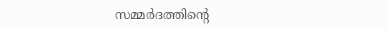സമ്മര്‍ദത്തിന്റെ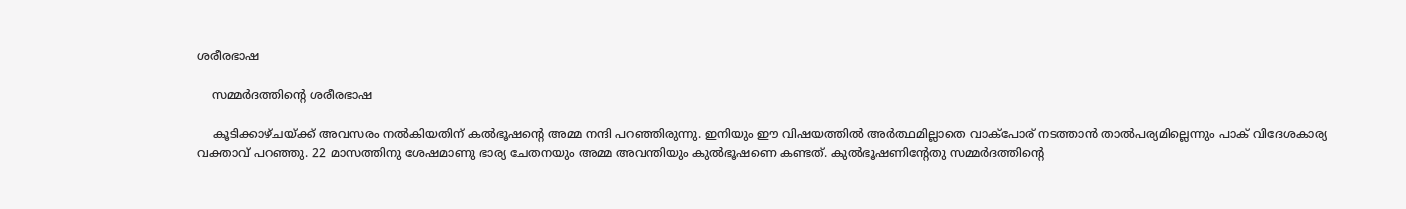ശരീരഭാഷ

    സമ്മര്‍ദത്തിന്റെ ശരീരഭാഷ

    കൂടിക്കാഴ്ചയ്ക്ക് അവസരം നൽകിയതിന് കൽഭൂഷന്റെ അമ്മ നന്ദി പറഞ്ഞിരുന്നു. ഇനിയും ഈ വിഷയത്തിൽ അർത്ഥമില്ലാതെ വാക്പോര് നടത്താൻ താൽപര്യമില്ലെന്നും പാക് വിദേശകാര്യ വക്താവ് പറഞ്ഞു. 22 മാസത്തിനു ശേഷമാണു ഭാര്യ ചേതനയും അമ്മ അവന്തിയും കുല്‍ഭൂഷണെ കണ്ടത്. കുല്‍ഭൂഷണിന്റേതു സമ്മര്‍ദത്തിന്റെ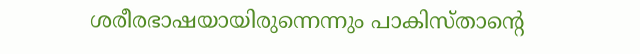ശരീരഭാഷയായിരുന്നെന്നും പാകിസ്താന്റെ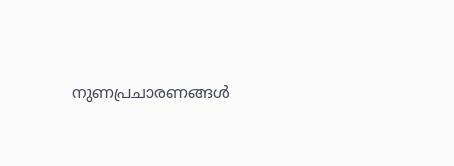നുണപ്രചാരണങ്ങള്‍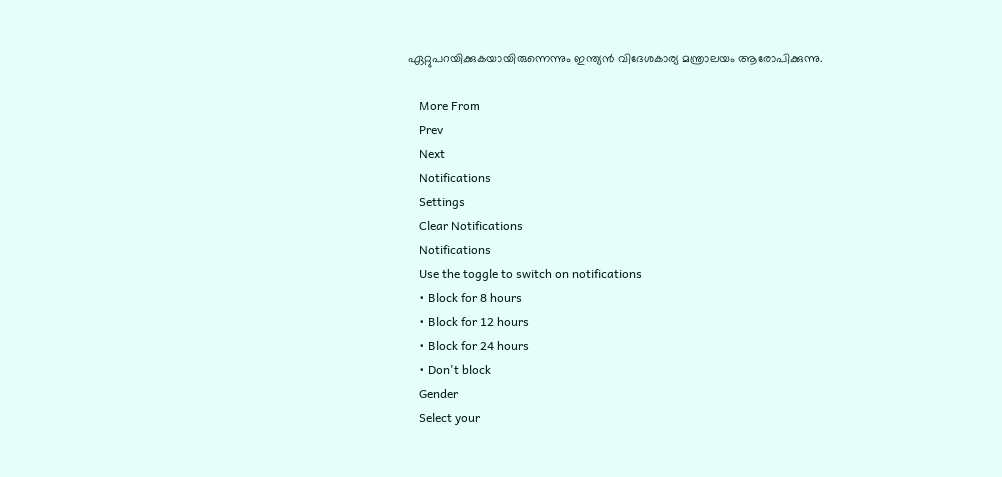ഏറ്റുപറയിക്കുകയായിരുന്നെന്നും ഇന്ത്യൻ‌ വിദേശകാര്യ മന്ത്രാലയം ആരോപിക്കുന്നു.

    More From
    Prev
    Next
    Notifications
    Settings
    Clear Notifications
    Notifications
    Use the toggle to switch on notifications
    • Block for 8 hours
    • Block for 12 hours
    • Block for 24 hours
    • Don't block
    Gender
    Select your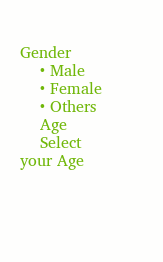Gender
    • Male
    • Female
    • Others
    Age
    Select your Age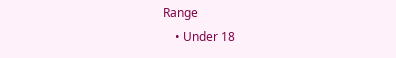Range
    • Under 18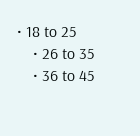• 18 to 25
    • 26 to 35
    • 36 to 45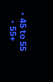• 45 to 55
    • 55+